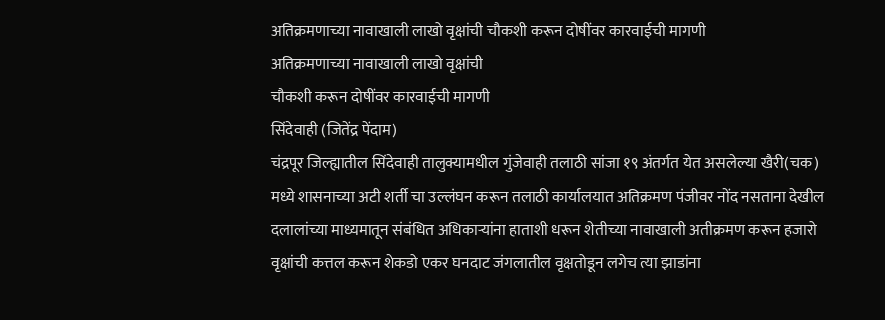अतिक्रमणाच्या नावाखाली लाखो वृक्षांची चौकशी करून दोषींवर कारवाईची मागणी
अतिक्रमणाच्या नावाखाली लाखो वृक्षांची
चौकशी करून दोषींवर कारवाईची मागणी
सिंदेवाही (जितेंद्र पेंदाम)
चंद्रपूर जिल्ह्यातील सिंदेवाही तालुक्यामधील गुंजेवाही तलाठी सांजा १९ अंतर्गत येत असलेल्या खैरी(चक) मध्ये शासनाच्या अटी शर्ती चा उल्लंघन करून तलाठी कार्यालयात अतिक्रमण पंजीवर नोंद नसताना देखील दलालांच्या माध्यमातून संबंधित अधिकाऱ्यांना हाताशी धरून शेतीच्या नावाखाली अतीक्रमण करून हजारो वृक्षांची कत्तल करून शेकडो एकर घनदाट जंगलातील वृक्षतोडून लगेच त्या झाडांना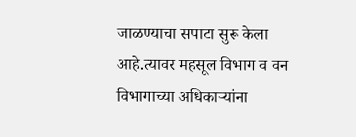जाळण्याचा सपाटा सुरू केला आहे.त्यावर महसूल विभाग व वन विभागाच्या अधिकाऱ्यांना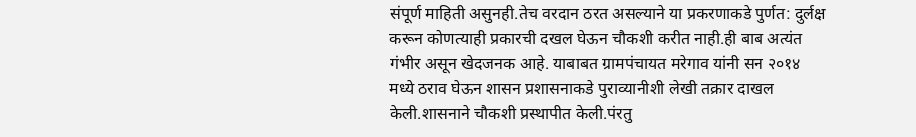संपूर्ण माहिती असुनही.तेच वरदान ठरत असल्याने या प्रकरणाकडे पुर्णत: दुर्लक्ष करून कोणत्याही प्रकारची दखल घेऊन चौकशी करीत नाही.ही बाब अत्यंत गंभीर असून खेदजनक आहे. याबाबत ग्रामपंचायत मरेगाव यांनी सन २०१४ मध्ये ठराव घेऊन शासन प्रशासनाकडे पुराव्यानीशी लेखी तक्रार दाखल केली.शासनाने चौकशी प्रस्थापीत केली.पंरतु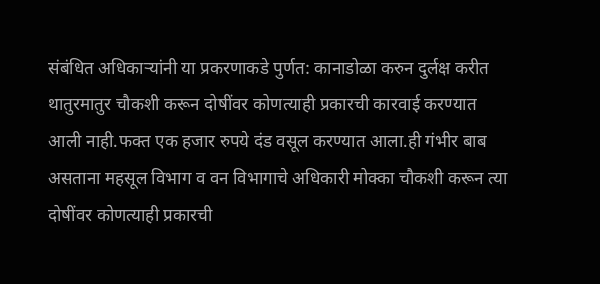संबंधित अधिकाऱ्यांनी या प्रकरणाकडे पुर्णत: कानाडोळा करुन दुर्लक्ष करीत थातुरमातुर चौकशी करून दोषींवर कोणत्याही प्रकारची कारवाई करण्यात आली नाही.फक्त एक हजार रुपये दंड वसूल करण्यात आला.ही गंभीर बाब असताना महसूल विभाग व वन विभागाचे अधिकारी मोक्का चौकशी करून त्या दोषींवर कोणत्याही प्रकारची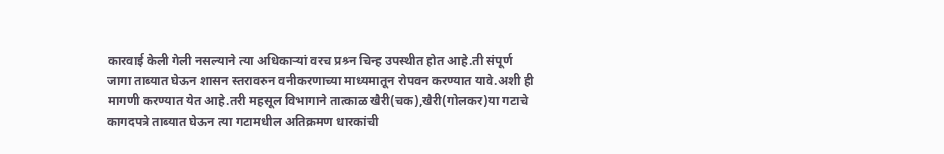कारवाई केली गेली नसल्याने त्या अधिकाऱ्यां वरच प्रश्र्न चिन्ह उपस्थीत होत आहे.ती संपूर्ण जागा ताब्यात घेऊन शासन स्तरावरुन वनीकरणाच्या माध्यमातून रोपवन करण्यात यावे.अशी ही मागणी करण्यात येत आहे.तरी महसूल विभागाने तात्काळ खैरी(चक),खैरी(गोलकर)या गटाचे कागदपत्रे ताब्यात घेऊन त्या गटामधील अतिक्रमण धारकांची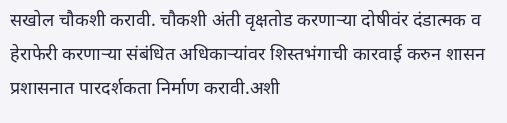सखोल चौकशी करावी. चौकशी अंती वृक्षतोड करणाऱ्या दोषीवंर दंडात्मक व हेराफेरी करणाऱ्या संबंधित अधिकाऱ्यांवर शिस्तभंगाची कारवाई करुन शासन प्रशासनात पारदर्शकता निर्माण करावी.अशी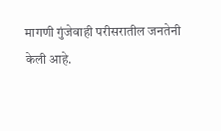मागणी गुंजेवाही परीसरातील जनतेनी केली आहे.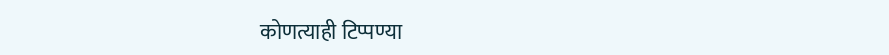कोणत्याही टिप्पण्या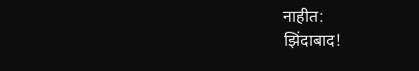नाहीत:
झिंदाबाद!